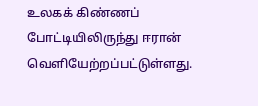உலகக் கிண்ணப் போட்டியிலிருந்து ஈரான் வெளியேற்றப்பட்டுள்ளது.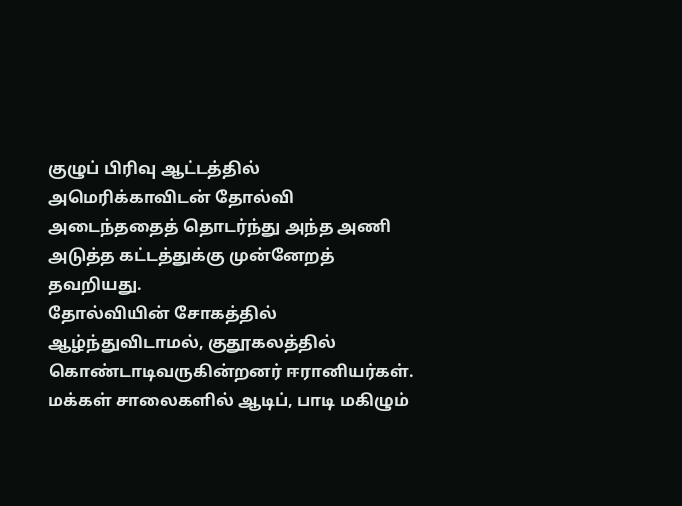குழுப் பிரிவு ஆட்டத்தில் அமெரிக்காவிடன் தோல்வி அடைந்ததைத் தொடர்ந்து அந்த அணி அடுத்த கட்டத்துக்கு முன்னேறத் தவறியது.
தோல்வியின் சோகத்தில் ஆழ்ந்துவிடாமல், குதூகலத்தில் கொண்டாடிவருகின்றனர் ஈரானியர்கள். மக்கள் சாலைகளில் ஆடிப், பாடி மகிழும்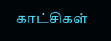காட்சிகள்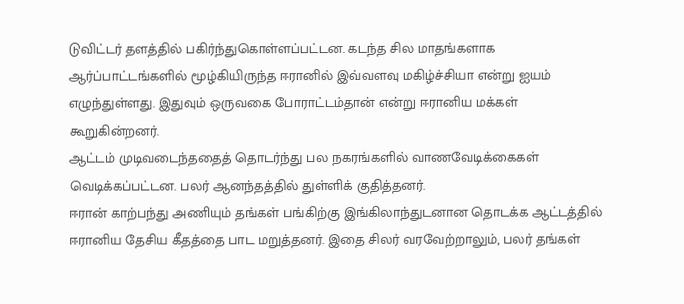டுவிட்டர் தளத்தில் பகிர்ந்துகொள்ளப்பட்டன. கடந்த சில மாதங்களாக ஆர்ப்பாட்டங்களில் மூழ்கியிருந்த ஈரானில் இவ்வளவு மகிழ்ச்சியா என்று ஐயம் எழுந்துள்ளது. இதுவும் ஒருவகை போராட்டம்தான் என்று ஈரானிய மக்கள் கூறுகின்றனர்.
ஆட்டம் முடிவடைந்ததைத் தொடர்ந்து பல நகரங்களில் வாணவேடிக்கைகள் வெடிக்கப்பட்டன. பலர் ஆனந்தத்தில் துள்ளிக் குதித்தனர்.
ஈரான் காற்பந்து அணியும் தங்கள் பங்கிற்கு இங்கிலாந்துடனான தொடக்க ஆட்டத்தில் ஈரானிய தேசிய கீதத்தை பாட மறுத்தனர். இதை சிலர் வரவேற்றாலும், பலர் தங்கள்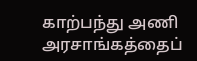காற்பந்து அணி அரசாங்கத்தைப்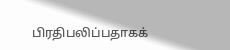பிரதிபலிப்பதாகக்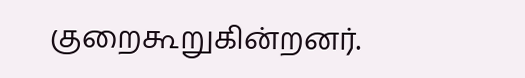குறைகூறுகின்றனர்.